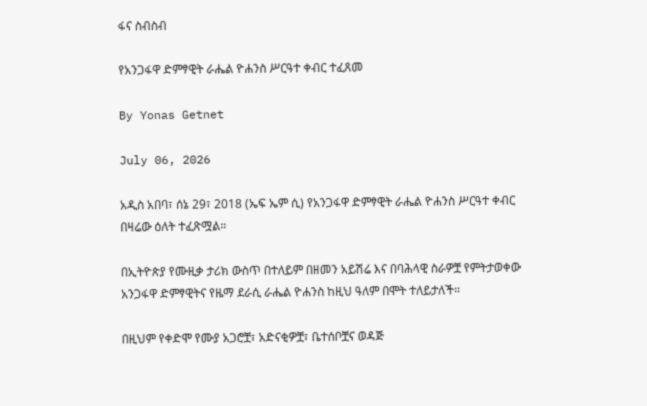ፋና ስብስብ

የአንጋፋዋ ድምፃዊት ራሔል ዮሐንስ ሥርዓተ ቀብር ተፈጸመ

By Yonas Getnet

July 06, 2026

አዲስ አበባ፣ ሰኔ 29፣ 2018 (ኤፍ ኤም ሲ) የአንጋፋዋ ድምፃዊት ራሔል ዮሐንስ ሥርዓተ ቀብር በዛሬው ዕለት ተፈጽሟል።

በኢትዮጵያ የሙዚቃ ታሪክ ውስጥ በተለይም በዘመን አይሽሬ እና በባሕላዊ ስራዎቿ የምትታወቀው አንጋፋዋ ድምፃዊትና የዜማ ደራሲ ራሔል ዮሐንስ ከዚህ ዓለም በሞት ተለይታለች።

በዚህም የቀድሞ የሙያ አጋሮቿ፣ አድናቂዎቿ፣ ቤተሰቦቿና ወዳጅ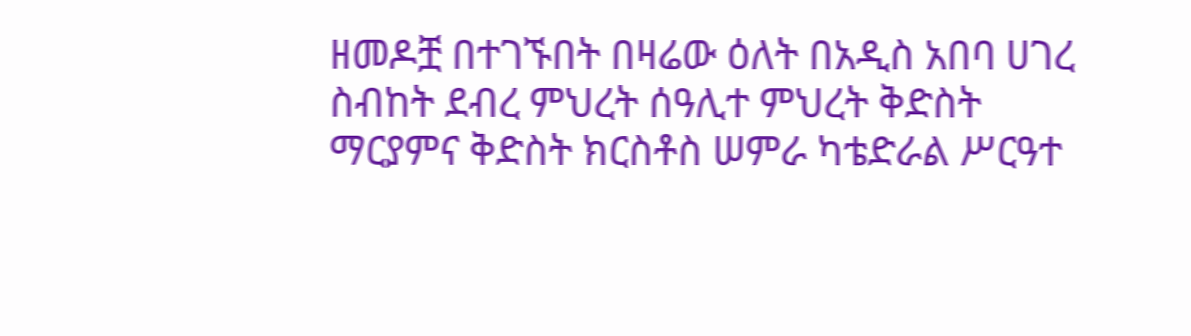ዘመዶቿ በተገኙበት በዛሬው ዕለት በአዲስ አበባ ሀገረ ስብከት ደብረ ምህረት ሰዓሊተ ምህረት ቅድስት ማርያምና ቅድስት ክርስቶስ ሠምራ ካቴድራል ሥርዓተ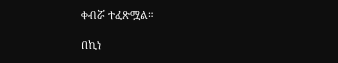ቀብሯ ተፈጽሟል።

በኪነ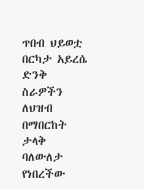ጥበብ ህይወቷ በርካታ አይረሴ ድንቅ ስራዎችን ለህዝብ በማበርከት ታላቅ ባለውለታ የነበረችው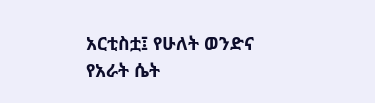አርቲስቷ፤ የሁለት ወንድና የአራት ሴት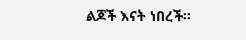ልጆች እናት ነበረች።